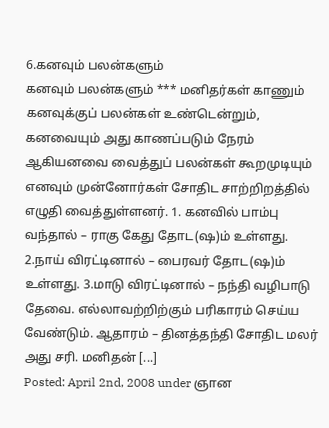6.கனவும் பலன்களும்
கனவும் பலன்களும் *** மனிதர்கள் காணும் கனவுக்குப் பலன்கள் உண்டென்றும், கனவையும் அது காணப்படும் நேரம் ஆகியனவை வைத்துப் பலன்கள் கூறமுடியும் எனவும் முன்னோர்கள் சோதிட சாற்றிறத்தில் எழுதி வைத்துள்ளனர். 1. கனவில் பாம்பு வந்தால் – ராகு கேது தோட(ஷ)ம் உள்ளது. 2.நாய் விரட்டினால் – பைரவர் தோட(ஷ)ம் உள்ளது. 3.மாடு விரட்டினால் – நந்தி வழிபாடு தேவை. எல்லாவற்றிற்கும் பரிகாரம் செய்ய வேண்டும். ஆதாரம் – தினத்தந்தி சோதிட மலர் அது சரி. மனிதன் [...]
Posted: April 2nd, 2008 under ஞான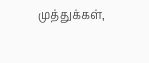முத்துக்கள்,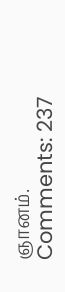ஞானம்.
Comments: 237